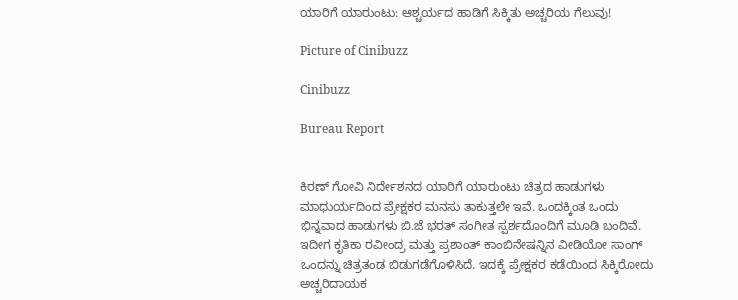ಯಾರಿಗೆ ಯಾರುಂಟು: ಆಶ್ಚರ್ಯದ ಹಾಡಿಗೆ ಸಿಕ್ಕಿತು ಅಚ್ಚರಿಯ ಗೆಲುವು!

Picture of Cinibuzz

Cinibuzz

Bureau Report


ಕಿರಣ್ ಗೋವಿ ನಿರ್ದೇಶನದ ಯಾರಿಗೆ ಯಾರುಂಟು ಚಿತ್ರದ ಹಾಡುಗಳು ಮಾಧುರ್ಯದಿಂದ ಪ್ರೇಕ್ಷಕರ ಮನಸು ತಾಕುತ್ತಲೇ ಇವೆ. ಒಂದಕ್ಕಿಂತ ಒಂದು ಭಿನ್ನವಾದ ಹಾಡುಗಳು ಬಿ.ಜೆ ಭರತ್ ಸಂಗೀತ ಸ್ಪರ್ಶದೊಂದಿಗೆ ಮೂಡಿ ಬಂದಿವೆ. ಇದೀಗ ಕೃತಿಕಾ ರವೀಂದ್ರ ಮತ್ತು ಪ್ರಶಾಂತ್ ಕಾಂಬಿನೇಷನ್ನಿನ ವೀಡಿಯೋ ಸಾಂಗ್ ಒಂದನ್ನು ಚಿತ್ರತಂಡ ಬಿಡುಗಡೆಗೊಳಿಸಿದೆ. ಇದಕ್ಕೆ ಪ್ರೇಕ್ಷಕರ ಕಡೆಯಿಂದ ಸಿಕ್ಕಿರೋದು ಅಚ್ಚರಿದಾಯಕ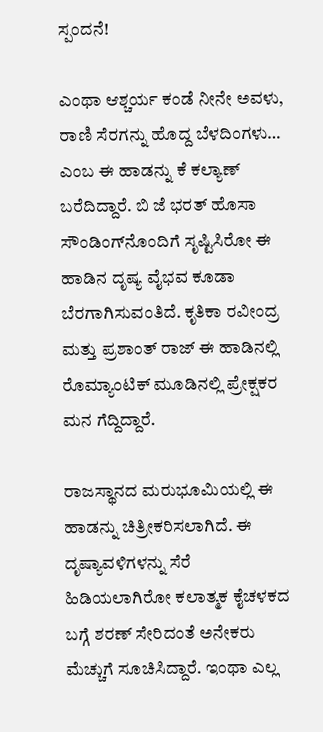ಸ್ಪಂದನೆ!

ಎಂಥಾ ಆಶ್ಚರ್ಯ ಕಂಡೆ ನೀನೇ ಅವಳು, ರಾಣಿ ಸೆರಗನ್ನು ಹೊದ್ದ ಬೆಳದಿಂಗಳು… ಎಂಬ ಈ ಹಾಡನ್ನು ಕೆ ಕಲ್ಯಾಣ್ ಬರೆದಿದ್ದಾರೆ. ಬಿ ಜೆ ಭರತ್ ಹೊಸಾ ಸೌಂಡಿಂಗ್‌ನೊಂದಿಗೆ ಸೃಷ್ಟಿಸಿರೋ ಈ ಹಾಡಿನ ದೃಷ್ಯ ವೈಭವ ಕೂಡಾ ಬೆರಗಾಗಿಸುವಂತಿದೆ. ಕೃತಿಕಾ ರವೀಂದ್ರ ಮತ್ತು ಪ್ರಶಾಂತ್ ರಾಜ್ ಈ ಹಾಡಿನಲ್ಲಿ ರೊಮ್ಯಾಂಟಿಕ್ ಮೂಡಿನಲ್ಲಿ ಪ್ರೇಕ್ಷಕರ ಮನ ಗೆದ್ದಿದ್ದಾರೆ.

ರಾಜಸ್ಥಾನದ ಮರುಭೂಮಿಯಲ್ಲಿ ಈ ಹಾಡನ್ನು ಚಿತ್ರೀಕರಿಸಲಾಗಿದೆ. ಈ ದೃಷ್ಯಾವಳಿಗಳನ್ನು ಸೆರೆ ಹಿಡಿಯಲಾಗಿರೋ ಕಲಾತ್ಮಕ ಕೈಚಳಕದ ಬಗ್ಗೆ ಶರಣ್ ಸೇರಿದಂತೆ ಅನೇಕರು ಮೆಚ್ಚುಗೆ ಸೂಚಿಸಿದ್ದಾರೆ. ಇಂಥಾ ಎಲ್ಲ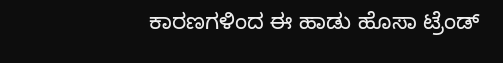ಕಾರಣಗಳಿಂದ ಈ ಹಾಡು ಹೊಸಾ ಟ್ರೆಂಡ್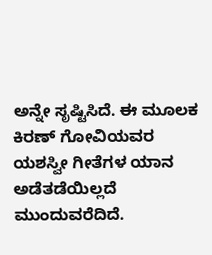ಅನ್ನೇ ಸೃಷ್ಟಿಸಿದೆ. ಈ ಮೂಲಕ ಕಿರಣ್ ಗೋವಿಯವರ ಯಶಸ್ವೀ ಗೀತೆಗಳ ಯಾನ ಅಡೆತಡೆಯಿಲ್ಲದೆ ಮುಂದುವರೆದಿದೆ.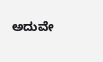ಅದುವೇ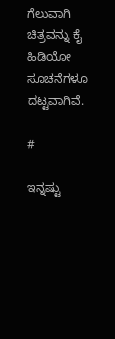ಗೆಲುವಾಗಿ ಚಿತ್ರವನ್ನು ಕೈ ಹಿಡಿಯೋ ಸೂಚನೆಗಳೂ ದಟ್ಟವಾಗಿವೆ.

#

ಇನ್ನಷ್ಟು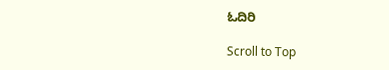ಓದಿರಿ

Scroll to Top